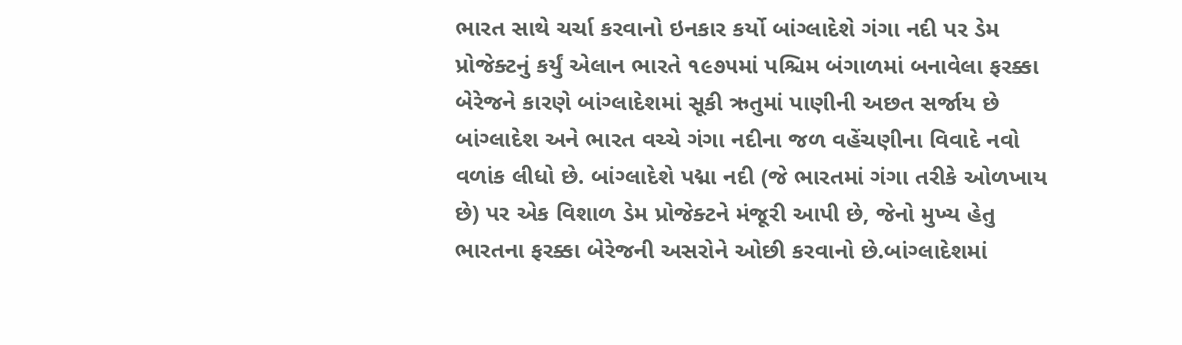ભારત સાથે ચર્ચા કરવાનો ઇનકાર કર્યો બાંગ્લાદેશે ગંગા નદી પર ડેમ પ્રોજેક્ટનું કર્યું એલાન ભારતે ૧૯૭૫માં પશ્ચિમ બંગાળમાં બનાવેલા ફરક્કા બેરેજને કારણે બાંગ્લાદેશમાં સૂકી ઋતુમાં પાણીની અછત સર્જાય છે બાંગ્લાદેશ અને ભારત વચ્ચે ગંગા નદીના જળ વહેંચણીના વિવાદે નવો વળાંક લીધો છે. બાંગ્લાદેશે પદ્મા નદી (જે ભારતમાં ગંગા તરીકે ઓળખાય છે) પર એક વિશાળ ડેમ પ્રોજેક્ટને મંજૂરી આપી છે, જેનો મુખ્ય હેતુ ભારતના ફરક્કા બેરેજની અસરોને ઓછી કરવાનો છે.બાંગ્લાદેશમાં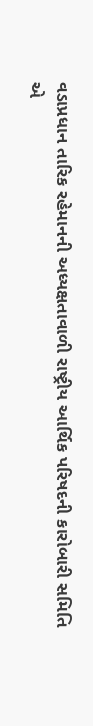વડાપ્રધાન તારિક રહેમાનની અધ્યક્ષતાવાળી રાષ્ટ્રીય આર્થિક પરિષદની કારોબારી સમિતિ એ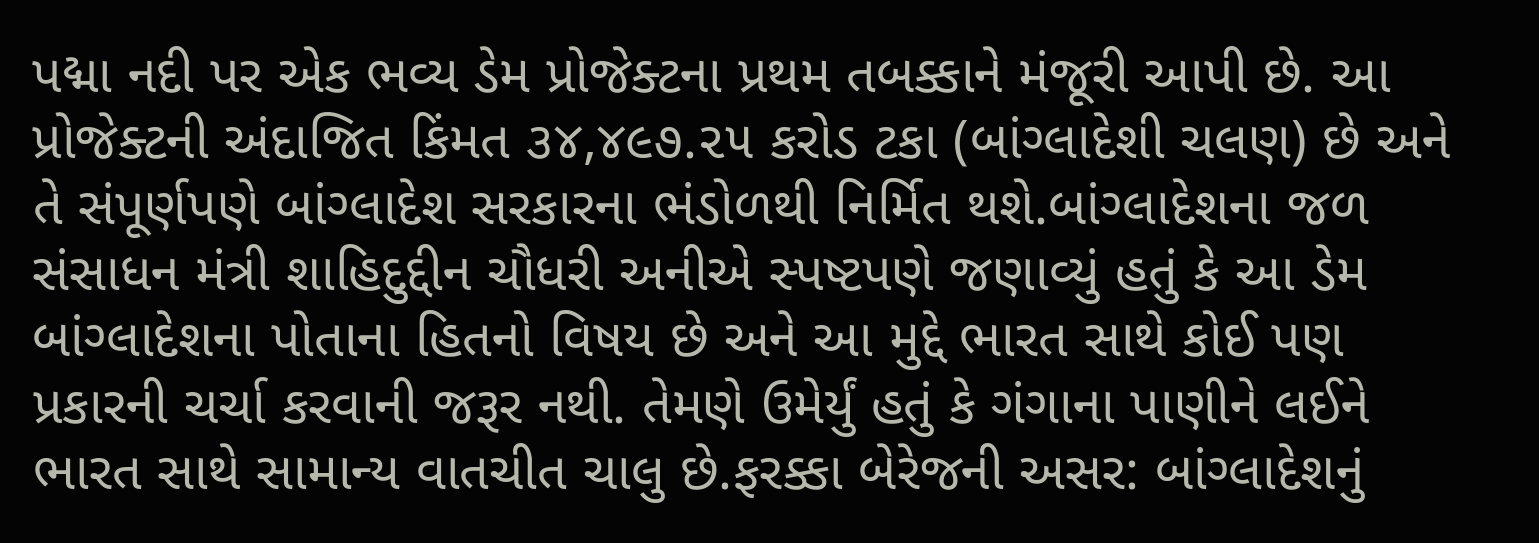પદ્મા નદી પર એક ભવ્ય ડેમ પ્રોજેક્ટના પ્રથમ તબક્કાને મંજૂરી આપી છે. આ પ્રોજેક્ટની અંદાજિત કિંમત ૩૪,૪૯૭.૨૫ કરોડ ટકા (બાંગ્લાદેશી ચલણ) છે અને તે સંપૂર્ણપણે બાંગ્લાદેશ સરકારના ભંડોળથી નિર્મિત થશે.બાંગ્લાદેશના જળ સંસાધન મંત્રી શાહિદુદ્દીન ચૌધરી અનીએ સ્પષ્ટપણે જણાવ્યું હતું કે આ ડેમ બાંગ્લાદેશના પોતાના હિતનો વિષય છે અને આ મુદ્દે ભારત સાથે કોઈ પણ પ્રકારની ચર્ચા કરવાની જરૂર નથી. તેમણે ઉમેર્યું હતું કે ગંગાના પાણીને લઈને ભારત સાથે સામાન્ય વાતચીત ચાલુ છે.ફરક્કા બેરેજની અસર: બાંગ્લાદેશનું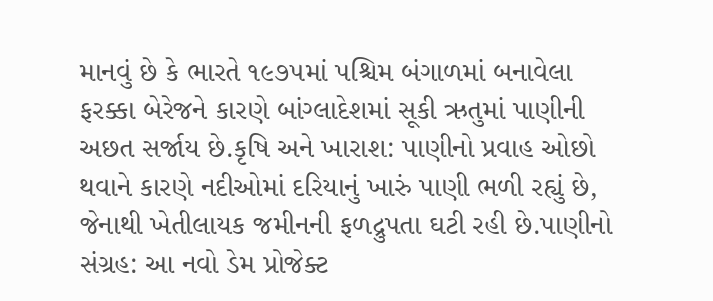માનવું છે કે ભારતે ૧૯૭૫માં પશ્ચિમ બંગાળમાં બનાવેલા ફરક્કા બેરેજને કારણે બાંગ્લાદેશમાં સૂકી ઋતુમાં પાણીની અછત સર્જાય છે.કૃષિ અને ખારાશ: પાણીનો પ્રવાહ ઓછો થવાને કારણે નદીઓમાં દરિયાનું ખારું પાણી ભળી રહ્યું છે, જેનાથી ખેતીલાયક જમીનની ફળદ્રુપતા ઘટી રહી છે.પાણીનો સંગ્રહ: આ નવો ડેમ પ્રોજેક્ટ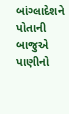બાંગ્લાદેશને પોતાની બાજુએ પાણીનો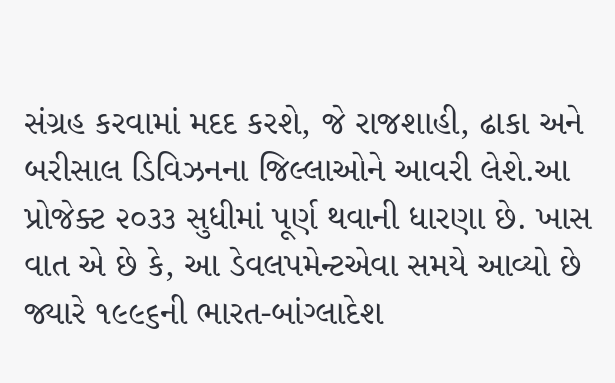સંગ્રહ કરવામાં મદદ કરશે, જે રાજશાહી, ઢાકા અને બરીસાલ ડિવિઝનના જિલ્લાઓને આવરી લેશે.આ પ્રોજેક્ટ ૨૦૩૩ સુધીમાં પૂર્ણ થવાની ધારણા છે. ખાસ વાત એ છે કે, આ ડેવલપમેન્ટએવા સમયે આવ્યો છે જ્યારે ૧૯૯૬ની ભારત-બાંગ્લાદેશ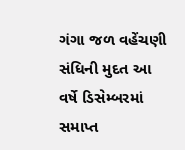ગંગા જળ વહેંચણી સંધિની મુદત આ વર્ષે ડિસેમ્બરમાં સમાપ્ત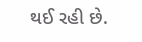થઈ રહી છે.